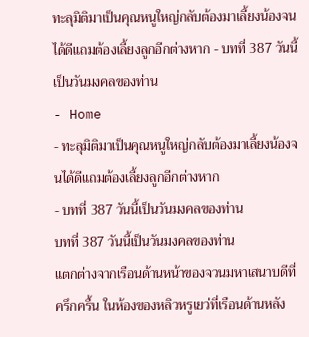ทะลุมิติมาเป็นคุณหนูใหญ่กลับต้องมาเลี้ยงน้องจนได้ดีแถมต้องเลี้ยงลูกอีกต่างหาก - บทที่ 387 วันนี้เป็นวันมงคลของท่าน
- Home
- ทะลุมิติมาเป็นคุณหนูใหญ่กลับต้องมาเลี้ยงน้องจนได้ดีแถมต้องเลี้ยงลูกอีกต่างหาก
- บทที่ 387 วันนี้เป็นวันมงคลของท่าน
บทที่ 387 วันนี้เป็นวันมงคลของท่าน
แตกต่างจากเรือนด้านหน้าของจวนมหาเสนาบดีที่ครึกครื้น ในห้องของหลิวหรูเยว่ที่เรือนด้านหลัง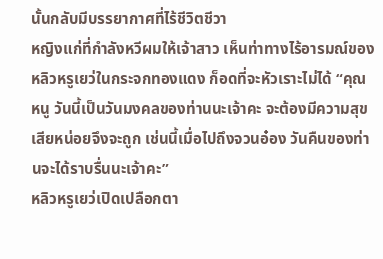นั้นกลับมีบรรยากาศที่ไร้ชีวิตชีวา
หญิงแก่ที่กำลังหวีผมให้เจ้าสาว เห็นท่าทางไร้อารมณ์ของหลิวหรูเยว่ในกระจกทองแดง ก็อดที่จะหัวเราะไม่ได้ “คุณหนู วันนี้เป็นวันมงคลของท่านนะเจ้าคะ จะต้องมีความสุขเสียหน่อยจึงจะถูก เช่นนี้เมื่อไปถึงจวนอ๋อง วันคืนของท่านจะได้ราบรื่นนะเจ้าคะ”
หลิวหรูเยว่เปิดเปลือกตา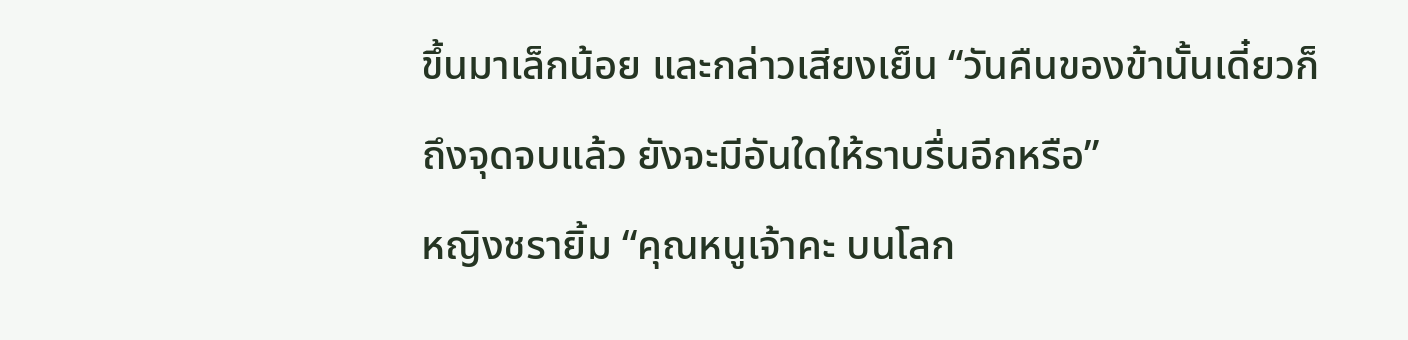ขึ้นมาเล็กน้อย และกล่าวเสียงเย็น “วันคืนของข้านั้นเดี๋ยวก็ถึงจุดจบแล้ว ยังจะมีอันใดให้ราบรื่นอีกหรือ”
หญิงชรายิ้ม “คุณหนูเจ้าคะ บนโลก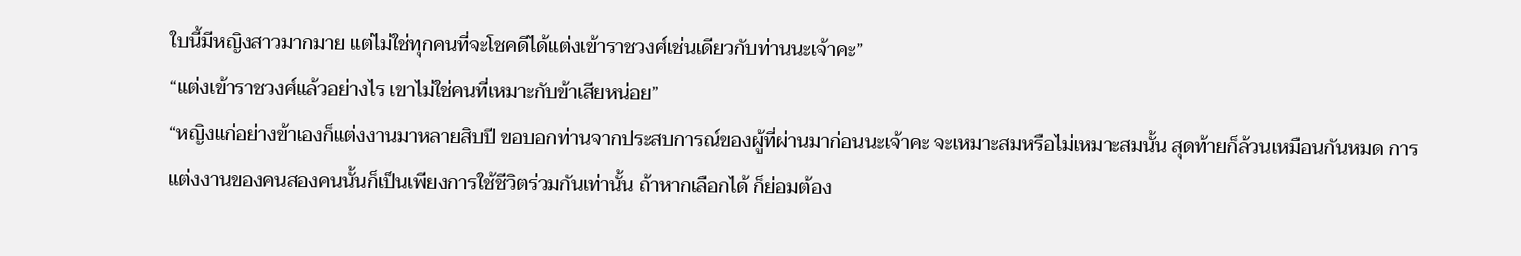ใบนี้มีหญิงสาวมากมาย แต่ไม่ใช่ทุกคนที่จะโชคดีได้แต่งเข้าราชวงศ์เช่นเดียวกับท่านนะเจ้าคะ”
“แต่งเข้าราชวงศ์แล้วอย่างไร เขาไม่ใช่คนที่เหมาะกับข้าเสียหน่อย”
“หญิงแก่อย่างข้าเองก็แต่งงานมาหลายสิบปี ขอบอกท่านจากประสบการณ์ของผู้ที่ผ่านมาก่อนนะเจ้าคะ จะเหมาะสมหรือไม่เหมาะสมนั้น สุดท้ายก็ล้วนเหมือนกันหมด การแต่งงานของคนสองคนนั้นก็เป็นเพียงการใช้ชีวิตร่วมกันเท่านั้น ถ้าหากเลือกได้ ก็ย่อมต้อง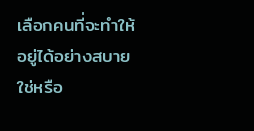เลือกคนที่จะทำให้อยู่ได้อย่างสบายใช่หรือ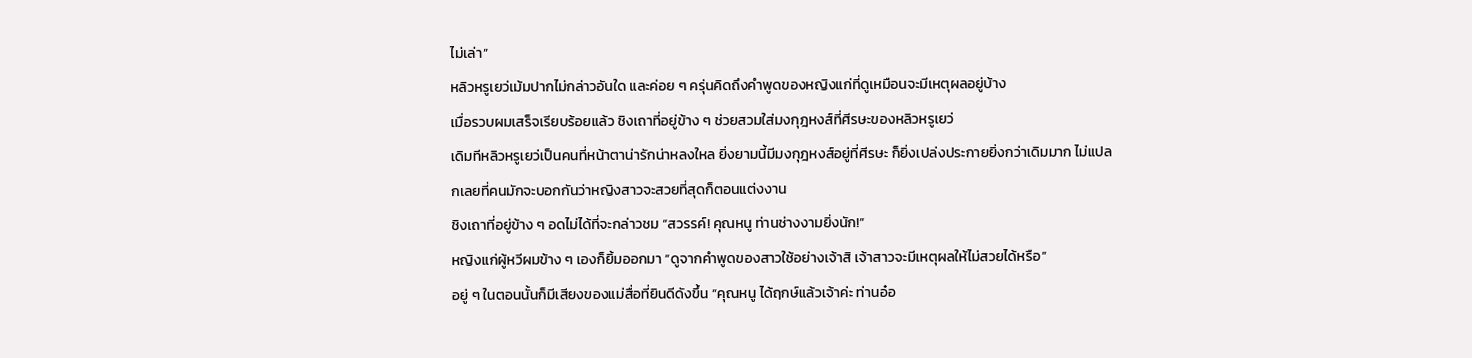ไม่เล่า”
หลิวหรูเยว่เม้มปากไม่กล่าวอันใด และค่อย ๆ ครุ่นคิดถึงคำพูดของหญิงแก่ที่ดูเหมือนจะมีเหตุผลอยู่บ้าง
เมื่อรวบผมเสร็จเรียบร้อยแล้ว ชิงเถาที่อยู่ข้าง ๆ ช่วยสวมใส่มงกุฎหงส์ที่ศีรษะของหลิวหรูเยว่
เดิมทีหลิวหรูเยว่เป็นคนที่หน้าตาน่ารักน่าหลงใหล ยิ่งยามนี้มีมงกุฎหงส์อยู่ที่ศีรษะ ก็ยิ่งเปล่งประกายยิ่งกว่าเดิมมาก ไม่แปลกเลยที่คนมักจะบอกกันว่าหญิงสาวจะสวยที่สุดก็ตอนแต่งงาน
ชิงเถาที่อยู่ข้าง ๆ อดไม่ได้ที่จะกล่าวชม “สวรรค์! คุณหนู ท่านช่างงามยิ่งนัก!”
หญิงแก่ผู้หวีผมข้าง ๆ เองก็ยิ้มออกมา “ดูจากคำพูดของสาวใช้อย่างเจ้าสิ เจ้าสาวจะมีเหตุผลให้ไม่สวยได้หรือ”
อยู่ ๆ ในตอนนั้นก็มีเสียงของแม่สื่อที่ยินดีดังขึ้น “คุณหนู ได้ฤกษ์แล้วเจ้าค่ะ ท่านอ๋อ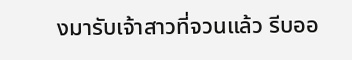งมารับเจ้าสาวที่จวนแล้ว รีบออ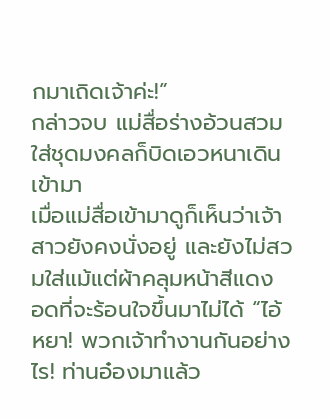กมาเถิดเจ้าค่ะ!”
กล่าวจบ แม่สื่อร่างอ้วนสวมใส่ชุดมงคลก็บิดเอวหนาเดินเข้ามา
เมื่อแม่สื่อเข้ามาดูก็เห็นว่าเจ้าสาวยังคงนั่งอยู่ และยังไม่สวมใส่แม้แต่ผ้าคลุมหน้าสีแดง อดที่จะร้อนใจขึ้นมาไม่ได้ “ไอ้หยา! พวกเจ้าทำงานกันอย่างไร! ท่านอ๋องมาแล้ว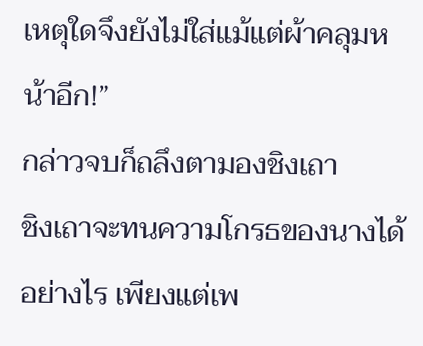เหตุใดจึงยังไม่ใส่แม้แต่ผ้าคลุมหน้าอีก!”
กล่าวจบก็ถลึงตามองชิงเถา
ชิงเถาจะทนความโกรธของนางได้อย่างไร เพียงแต่เพ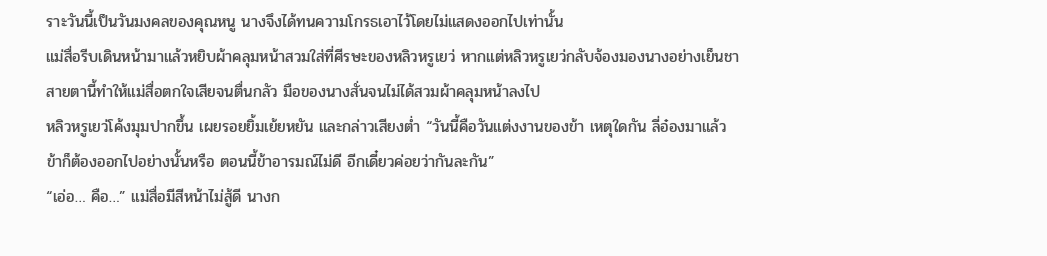ราะวันนี้เป็นวันมงคลของคุณหนู นางจึงได้ทนความโกรธเอาไว้โดยไม่แสดงออกไปเท่านั้น
แม่สื่อรีบเดินหน้ามาแล้วหยิบผ้าคลุมหน้าสวมใส่ที่ศีรษะของหลิวหรูเยว่ หากแต่หลิวหรูเยว่กลับจ้องมองนางอย่างเย็นชา
สายตานี้ทำให้แม่สื่อตกใจเสียจนตื่นกลัว มือของนางสั่นจนไม่ได้สวมผ้าคลุมหน้าลงไป
หลิวหรูเยว่โค้งมุมปากขึ้น เผยรอยยิ้มเย้ยหยัน และกล่าวเสียงต่ำ “วันนี้คือวันแต่งงานของข้า เหตุใดกัน ลี่อ๋องมาแล้ว ข้าก็ต้องออกไปอย่างนั้นหรือ ตอนนี้ข้าอารมณ์ไม่ดี อีกเดี๋ยวค่อยว่ากันละกัน”
“เอ่อ… คือ…” แม่สื่อมีสีหน้าไม่สู้ดี นางก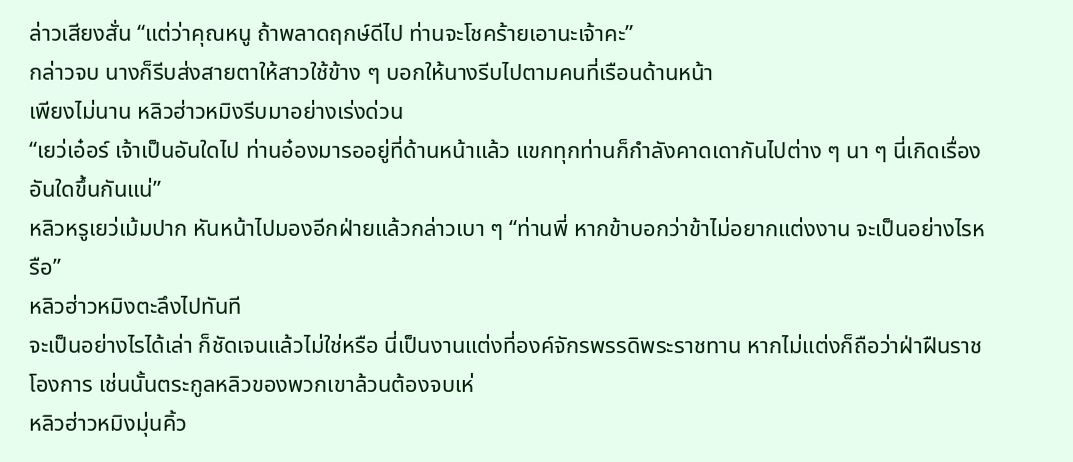ล่าวเสียงสั่น “แต่ว่าคุณหนู ถ้าพลาดฤกษ์ดีไป ท่านจะโชคร้ายเอานะเจ้าคะ”
กล่าวจบ นางก็รีบส่งสายตาให้สาวใช้ข้าง ๆ บอกให้นางรีบไปตามคนที่เรือนด้านหน้า
เพียงไม่นาน หลิวฮ่าวหมิงรีบมาอย่างเร่งด่วน
“เยว่เอ๋อร์ เจ้าเป็นอันใดไป ท่านอ๋องมารออยู่ที่ด้านหน้าแล้ว แขกทุกท่านก็กำลังคาดเดากันไปต่าง ๆ นา ๆ นี่เกิดเรื่องอันใดขึ้นกันแน่”
หลิวหรูเยว่เม้มปาก หันหน้าไปมองอีกฝ่ายแล้วกล่าวเบา ๆ “ท่านพี่ หากข้าบอกว่าข้าไม่อยากแต่งงาน จะเป็นอย่างไรหรือ”
หลิวฮ่าวหมิงตะลึงไปทันที
จะเป็นอย่างไรได้เล่า ก็ชัดเจนแล้วไม่ใช่หรือ นี่เป็นงานแต่งที่องค์จักรพรรดิพระราชทาน หากไม่แต่งก็ถือว่าฝ่าฝืนราชโองการ เช่นนั้นตระกูลหลิวของพวกเขาล้วนต้องจบเห่
หลิวฮ่าวหมิงมุ่นคิ้ว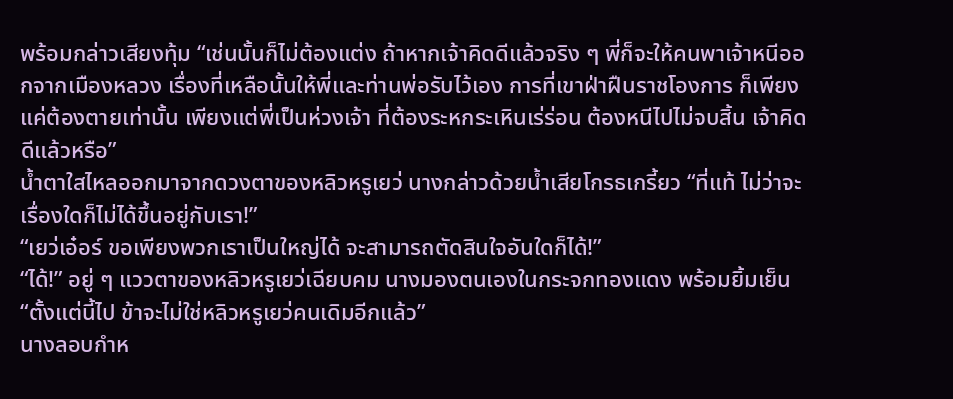พร้อมกล่าวเสียงทุ้ม “เช่นนั้นก็ไม่ต้องแต่ง ถ้าหากเจ้าคิดดีแล้วจริง ๆ พี่ก็จะให้คนพาเจ้าหนีออกจากเมืองหลวง เรื่องที่เหลือนั้นให้พี่และท่านพ่อรับไว้เอง การที่เขาฝ่าฝืนราชโองการ ก็เพียงแค่ต้องตายเท่านั้น เพียงแต่พี่เป็นห่วงเจ้า ที่ต้องระหกระเหินเร่ร่อน ต้องหนีไปไม่จบสิ้น เจ้าคิดดีแล้วหรือ”
น้ำตาใสไหลออกมาจากดวงตาของหลิวหรูเยว่ นางกล่าวด้วยน้ำเสียโกรธเกรี้ยว “ที่แท้ ไม่ว่าจะเรื่องใดก็ไม่ได้ขึ้นอยู่กับเรา!”
“เยว่เอ๋อร์ ขอเพียงพวกเราเป็นใหญ่ได้ จะสามารถตัดสินใจอันใดก็ได้!”
“ได้!” อยู่ ๆ แววตาของหลิวหรูเยว่เฉียบคม นางมองตนเองในกระจกทองแดง พร้อมยิ้มเย็น “ตั้งแต่นี้ไป ข้าจะไม่ใช่หลิวหรูเยว่คนเดิมอีกแล้ว”
นางลอบกำห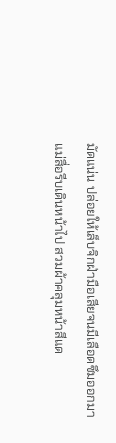มัดแน่น ปล่อยให้เล็บจิกฝ่ามือเสียจนมีเลือดซึมออกมา
แม่สื่อรีบเดินหน้าไป สวมผ้าคลุมหน้าสีแด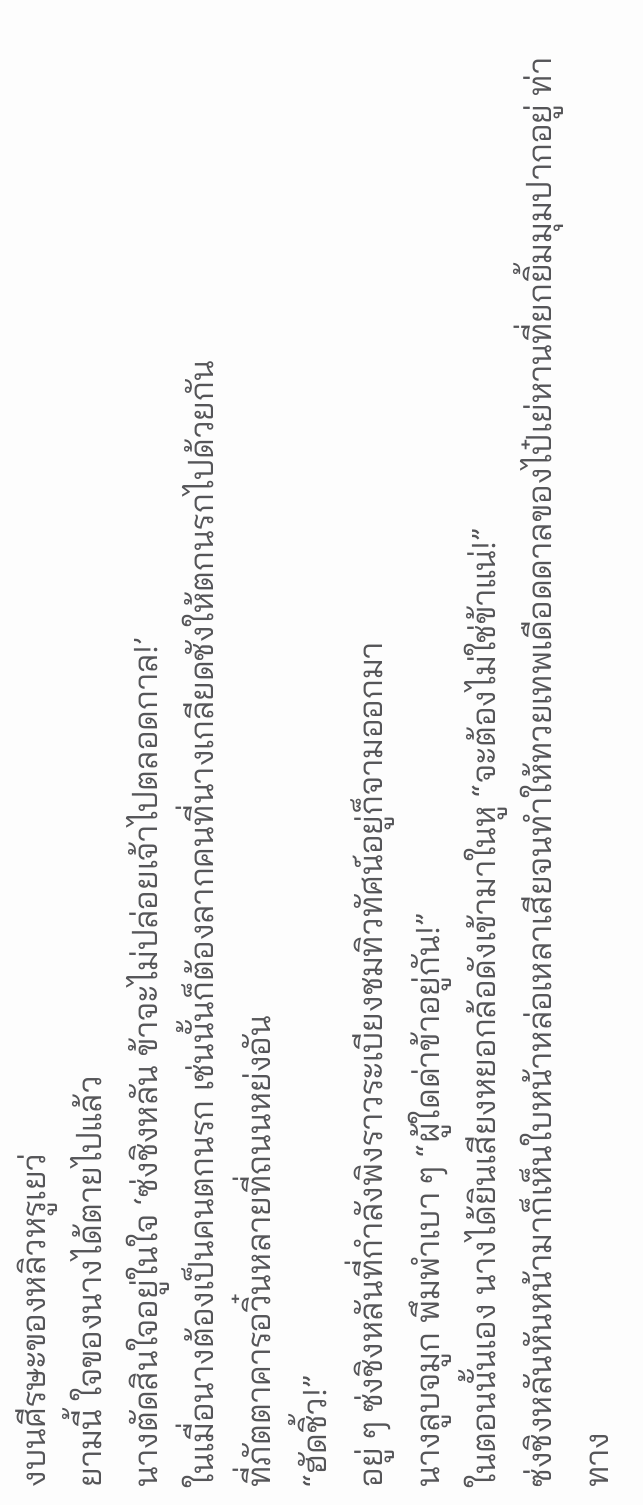งบนศีรษะของหลิวหรูเยว่
ยามนี้ ใจของนางได้ตายไปแล้ว
นางตัดสินใจอยู่ในใจ ‘ซ่งชิงหลัน ข้าจะไม่ปล่อยเจ้าไปตลอดกาล!’
ในเมื่อนางต้องเป็นคนตกนรก เช่นนั้นก็ต้องลากคนที่นางเกลียดชังให้ตกนรกไปด้วยกัน
ที่ภัตตาคารอวิ๋นหลายที่ถนนหย่งอัน
“ฮัดชิ้ว!”
อยู่ ๆ ซ่งชิงหลันที่กำลังพิงราวระเบียงชมทิวทัศน์อยู่ก็จามออกมา
นางลูบจมูก พึมพำเบา ๆ “ผู้ใดด่าข้าอยู่กัน!”
ในตอนนั้นเอง นางได้ยินเสียงหยอกล้อดังเข้ามาในหู “จะต้องไม่ใช่ข้าแน่!”
ซ่งชิงหลันหันหน้ามาก็เห็นใบหน้าหล่อเหลาเสียจนทำให้ทวยเทพเดือดดาลของไป๋เย่หานที่ยกยิ้มมุมปากอยู่ ท่าทาง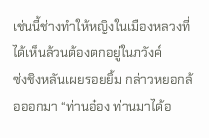เช่นนี้ช่างทำให้หญิงในเมืองหลวงที่ได้เห็นล้วนต้องตกอยู่ในภวังค์
ซ่งชิงหลันเผยรอยยิ้ม กล่าวหยอกล้อออกมา “ท่านอ๋อง ท่านมาได้อ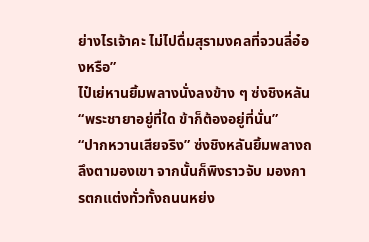ย่างไรเจ้าคะ ไม่ไปดื่มสุรามงคลที่จวนลี่อ๋องหรือ”
ไป๋เย่หานยิ้มพลางนั่งลงข้าง ๆ ซ่งชิงหลัน “พระชายาอยู่ที่ใด ข้าก็ต้องอยู่ที่นั่น”
“ปากหวานเสียจริง” ซ่งชิงหลันยิ้มพลางถลึงตามองเขา จากนั้นก็พิงราวจับ มองการตกแต่งทั่วทั้งถนนหย่ง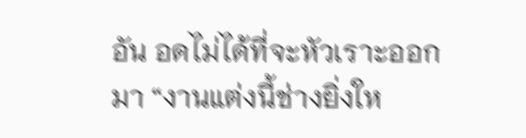อัน อดไม่ได้ที่จะหัวเราะออกมา “งานแต่งนี้ช่างยิ่งให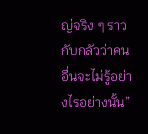ญ่จริง ๆ ราวกับกลัวว่าคนอื่นจะไม่รู้อย่างไรอย่างนั้น”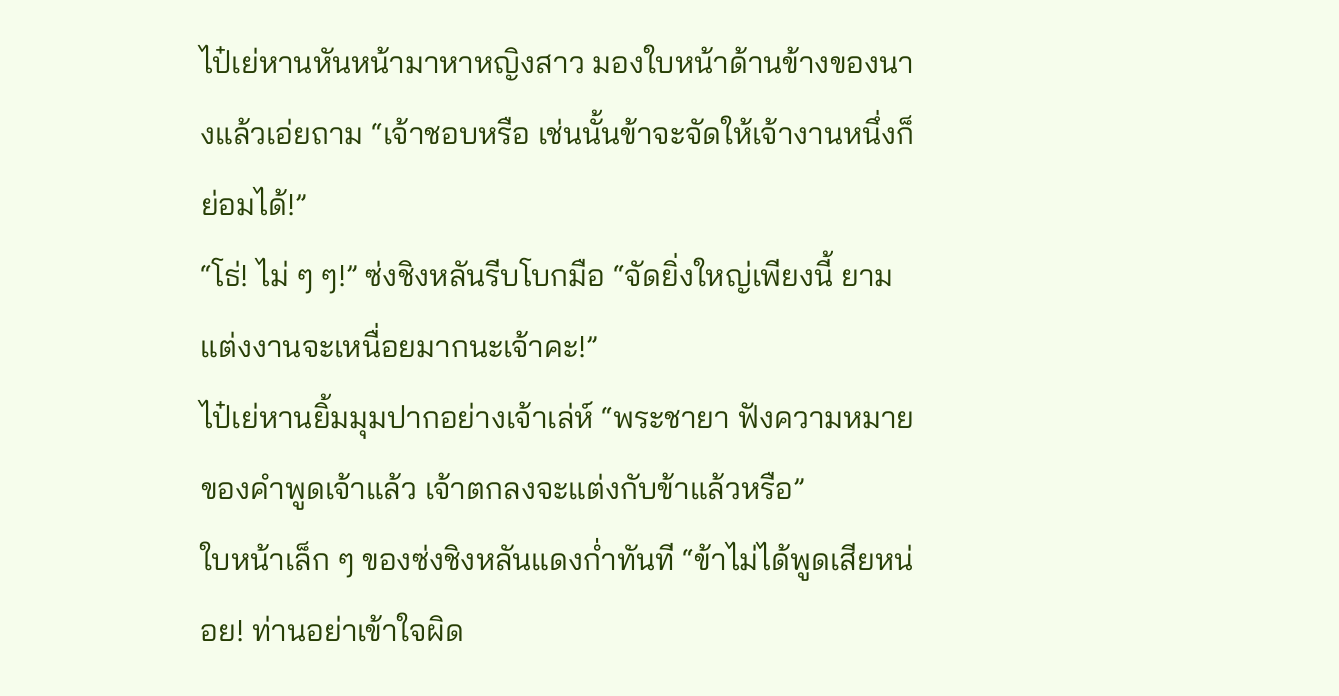ไป๋เย่หานหันหน้ามาหาหญิงสาว มองใบหน้าด้านข้างของนางแล้วเอ่ยถาม “เจ้าชอบหรือ เช่นนั้นข้าจะจัดให้เจ้างานหนึ่งก็ย่อมได้!”
“โธ่! ไม่ ๆ ๆ!” ซ่งชิงหลันรีบโบกมือ “จัดยิ่งใหญ่เพียงนี้ ยามแต่งงานจะเหนื่อยมากนะเจ้าคะ!”
ไป๋เย่หานยิ้มมุมปากอย่างเจ้าเล่ห์ “พระชายา ฟังความหมายของคำพูดเจ้าแล้ว เจ้าตกลงจะแต่งกับข้าแล้วหรือ”
ใบหน้าเล็ก ๆ ของซ่งชิงหลันแดงก่ำทันที “ข้าไม่ได้พูดเสียหน่อย! ท่านอย่าเข้าใจผิด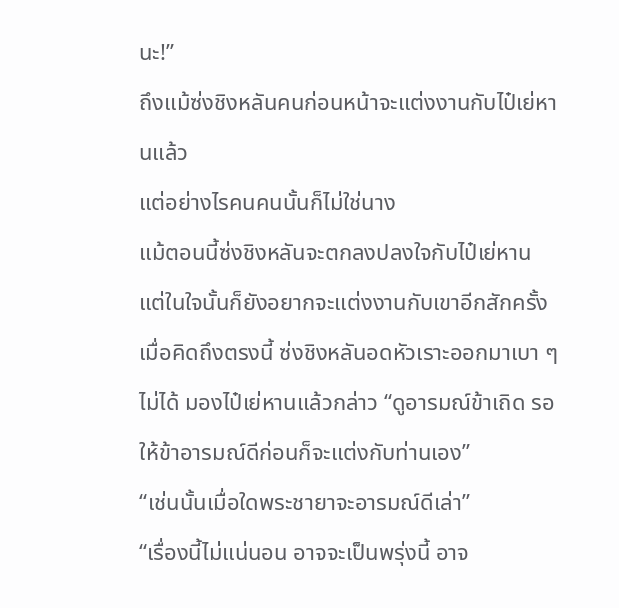นะ!”
ถึงแม้ซ่งชิงหลันคนก่อนหน้าจะแต่งงานกับไป๋เย่หานแล้ว
แต่อย่างไรคนคนนั้นก็ไม่ใช่นาง
แม้ตอนนี้ซ่งชิงหลันจะตกลงปลงใจกับไป๋เย่หาน แต่ในใจนั้นก็ยังอยากจะแต่งงานกับเขาอีกสักครั้ง
เมื่อคิดถึงตรงนี้ ซ่งชิงหลันอดหัวเราะออกมาเบา ๆ ไม่ได้ มองไป๋เย่หานแล้วกล่าว “ดูอารมณ์ข้าเถิด รอให้ข้าอารมณ์ดีก่อนก็จะแต่งกับท่านเอง”
“เช่นนั้นเมื่อใดพระชายาจะอารมณ์ดีเล่า”
“เรื่องนี้ไม่แน่นอน อาจจะเป็นพรุ่งนี้ อาจ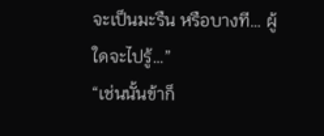จะเป็นมะรืน หรือบางที… ผู้ใดจะไปรู้…”
“เช่นนั้นข้าก็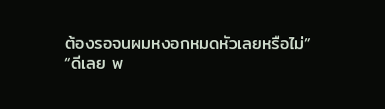ต้องรอจนผมหงอกหมดหัวเลยหรือไม่”
“ดีเลย พ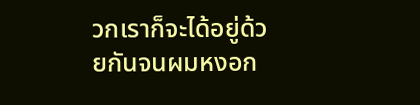วกเราก็จะได้อยู่ด้วยกันจนผมหงอก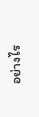อย่างไร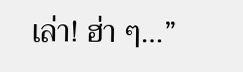เล่า! ฮ่า ๆ…”